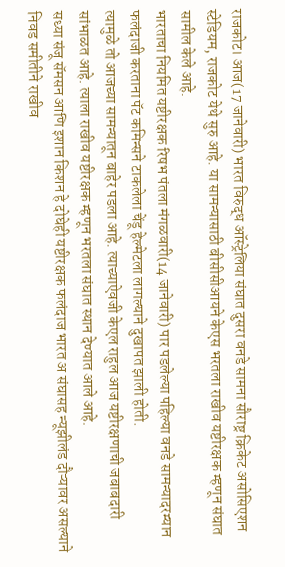राजकोट। आज(17 जानेवारी) भारत विरुद्ध ऑस्ट्रेलिया संघात दुसरा वनडे सामना सौराष्ट्र क्रिकेट असोसिएशन स्टेडियम, राजकोट येथे सुरु आहे. या सामन्यासाठी बीसीसीआयने केएस भरतला राखीव यष्टीरक्षक म्हणून संघात सामील केले आहे.
भारताचा नियमित यष्टीरक्षक रिषभ पंतला मंगळवारी(14 जानेवारी) पार पडलेल्या पहिल्या वनडे सामन्यादरम्यान फलंदाजी करताना पॅट कमिन्सने टाकलेला चेंडू हेल्मेटला लागल्याने दुखापत झाली होती.
त्यामुळे तो आजच्या सामन्यातून बाहेर पडला आहे. त्याच्याऐवजी केएल राहुल आज यष्टीरक्षणाची जबाबदारी सांभाळत आहे. त्याला राखीव यष्टीरक्षक म्हणून भरतला संघात स्थान देण्यात आले आहे.
सध्या संजू सॅमसन आणि इशान किशन हे दोघेही यष्टीरक्षक फलंदाज भारत अ संघासह न्यूझीलंड दौऱ्यावर असल्याने निवड समीतीने राखीव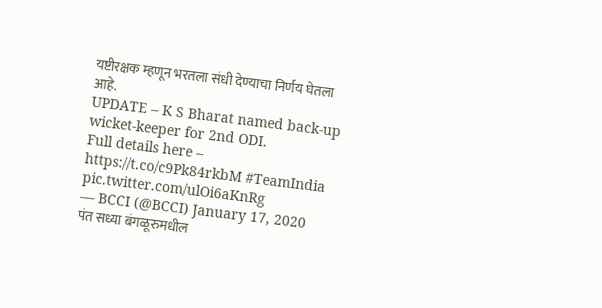यष्टीरक्षक म्हणून भरतला संधी देण्याचा निर्णय घेतला आहे.
UPDATE – K S Bharat named back-up wicket-keeper for 2nd ODI.
Full details here – https://t.co/c9Pk84rkbM #TeamIndia pic.twitter.com/ulOi6aKnRg
— BCCI (@BCCI) January 17, 2020
पंत सध्या बंगळूरुमधील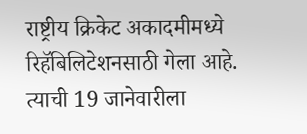राष्ट्रीय क्रिकेट अकादमीमध्ये रिहॅबिलिटेशनसाठी गेला आहे. त्याची 19 जानेवारीला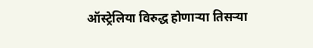ऑस्ट्रेलिया विरुद्ध होणाऱ्या तिसऱ्या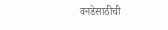वनडेसाठीची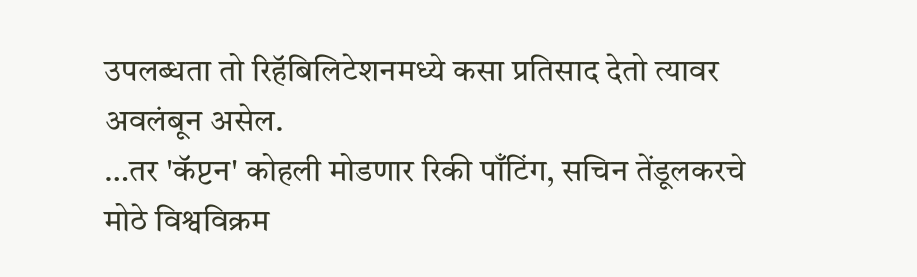उपलब्धता तो रिहॅबिलिटेशनमध्ये कसा प्रतिसाद देतो त्यावर अवलंबून असेल.
…तर 'कॅप्टन' कोहली मोडणार रिकी पाँटिंग, सचिन तेंडूलकरचे मोठे विश्वविक्रम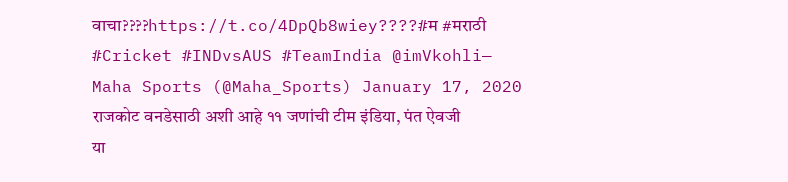वाचा????https://t.co/4DpQb8wiey????#म #मराठी #Cricket #INDvsAUS #TeamIndia @imVkohli— Maha Sports (@Maha_Sports) January 17, 2020
राजकोट वनडेसाठी अशी आहे ११ जणांची टीम इंडिया, पंत ऐवजी या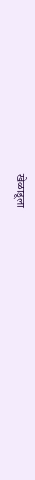खेळाडूला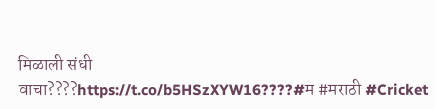मिळाली संधी
वाचा????https://t.co/b5HSzXYW16????#म #मराठी #Cricket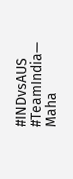#INDvsAUS #TeamIndia— Maha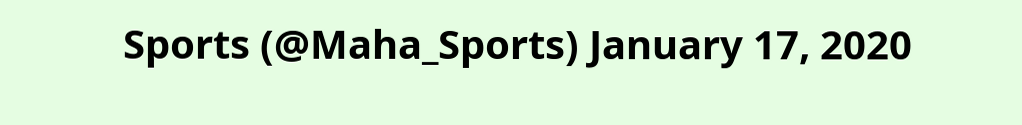Sports (@Maha_Sports) January 17, 2020